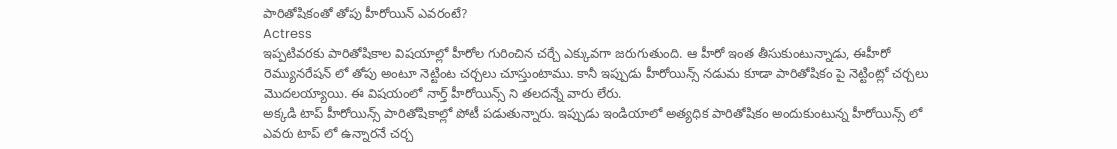పారితోషికంతో తోపు హీరోయిన్ ఎవరంటే?
Actress
ఇప్పటివరకు పారితోషికాల విషయాల్లో హీరోల గురించిన చర్చే ఎక్కువగా జరుగుతుంది. ఆ హీరో ఇంత తీసుకుంటున్నాడు, ఈహీరో రెమ్యునరేషన్ లో తోపు అంటూ నెట్టింట చర్చలు చూస్తుంటాము. కానీ ఇప్పుడు హీరోయిన్స్ నడుమ కూడా పారితోషికం పై నెట్టింట్లో చర్చలు మొదలయ్యాయి. ఈ విషయంలో నార్త్ హీరోయిన్స్ ని తలదన్నే వారు లేరు.
అక్కడి టాప్ హీరోయిన్స్ పారితోషికాల్లో పోటీ పడుతున్నారు. ఇప్పుడు ఇండియాలో అత్యధిక పారితోషికం అందుకుంటున్న హీరోయిన్స్ లో ఎవరు టాప్ లో ఉన్నారనే చర్చ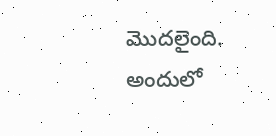మొదలైంది. అందులో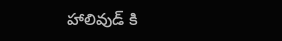హాలివుడ్ కి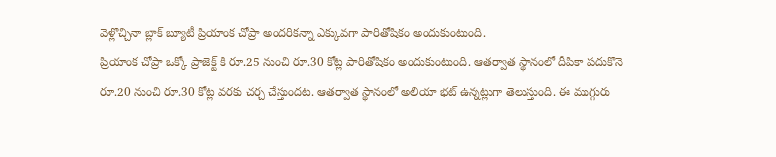వెళ్లొచ్చినా బ్లాక్ బ్యూటీ ప్రియాంక చోప్రా అందరికన్నా ఎక్కువగా పారితోషికం అందుకుంటుంది.
ప్రియాంక చోప్రా ఒక్కో ప్రాజెక్ట్ కి రూ.25 నుంచి రూ.30 కోట్ల పారితోషికం అందుకుంటుంది. ఆతర్వాత స్థానంలో దీపికా పదుకొనె రూ.20 నుంచి రూ.30 కోట్ల వరకు చర్చ చేస్తుందట. ఆతర్వాత స్థానంలో అలియా భట్ ఉన్నట్లుగా తెలుస్తుంది. ఈ ముగ్గురు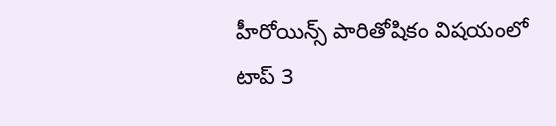హీరోయిన్స్ పారితోషికం విషయంలో టాప్ 3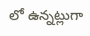లో ఉన్నట్లుగా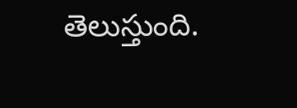తెలుస్తుంది.